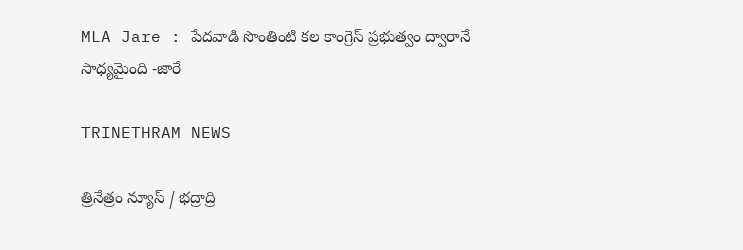MLA Jare : పేదవాడి సొంతింటి కల కాంగ్రెస్ ప్రభుత్వం ద్వారానే సాధ్యమైంది -జారే

TRINETHRAM NEWS

త్రినేత్రం న్యూస్ / భద్రాద్రి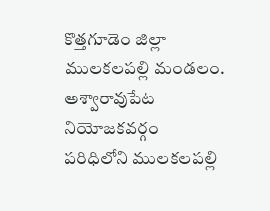కొత్తగూడెం జిల్లా ములకలపల్లి మండలం. అశ్వారావుపేట నియోజకవర్గం పరిధిలోని ములకలపల్లి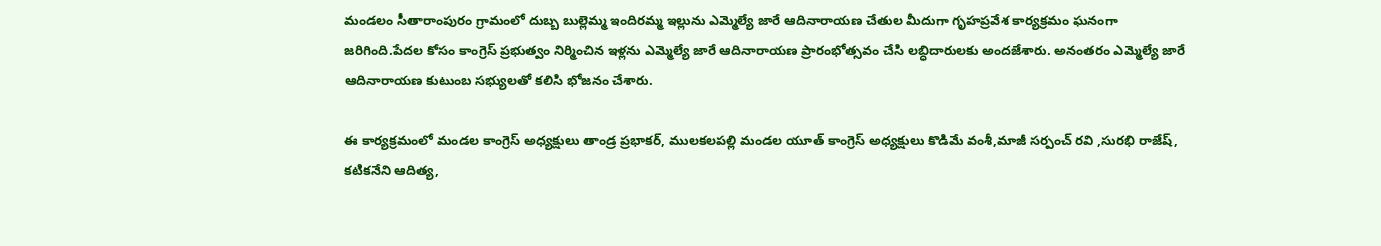మండలం సీతారాంపురం గ్రామంలో దుబ్బ బుల్లెమ్మ ఇందిరమ్మ ఇల్లును ఎమ్మెల్యే జారే ఆదినారాయణ చేతుల మీదుగా గృహప్రవేశ కార్యక్రమం ఘనంగా జరిగింది.పేదల కోసం కాంగ్రెస్ ప్రభుత్వం నిర్మించిన ఇళ్లను ఎమ్మెల్యే జారే ఆదినారాయణ ప్రారంభోత్సవం చేసి లబ్ధిదారులకు అందజేశారు. అనంతరం ఎమ్మెల్యే జారే ఆదినారాయణ కుటుంబ సభ్యులతో కలిసి భోజనం చేశారు.

ఈ కార్యక్రమంలో మండల కాంగ్రెస్ అధ్యక్షులు తాండ్ర ప్రభాకర్, ములకలపల్లి మండల యూత్ కాంగ్రెస్ అధ్యక్షులు కొడిమే వంశీ,మాజీ సర్పంచ్ రవి ,సురభి రాజేష్, కటికనేని ఆదిత్య,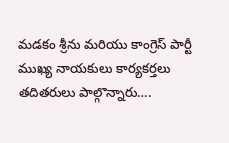మడకం శ్రీను మరియు కాంగ్రెస్ పార్టీ ముఖ్య నాయకులు కార్యకర్తలు తదితరులు పాల్గొన్నారు….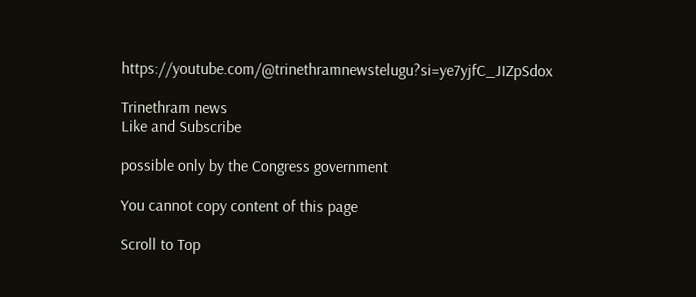https://youtube.com/@trinethramnewstelugu?si=ye7yjfC_JIZpSdox

Trinethram news
Like and Subscribe

possible only by the Congress government

You cannot copy content of this page

Scroll to Top